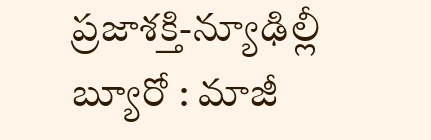ప్రజాశక్తి-న్యూఢిల్లీ బ్యూరో : మాజీ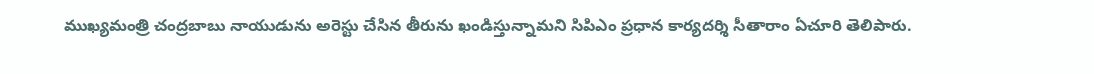ముఖ్యమంత్రి చంద్రబాబు నాయుడును అరెస్టు చేసిన తీరును ఖండిస్తున్నామని సిపిఎం ప్రధాన కార్యదర్శి సీతారాం ఏచూరి తెలిపారు.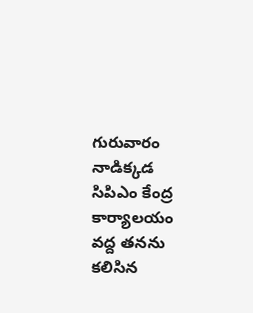గురువారం నాడిక్కడ సిపిఎం కేంద్ర కార్యాలయం వద్ద తనను కలిసిన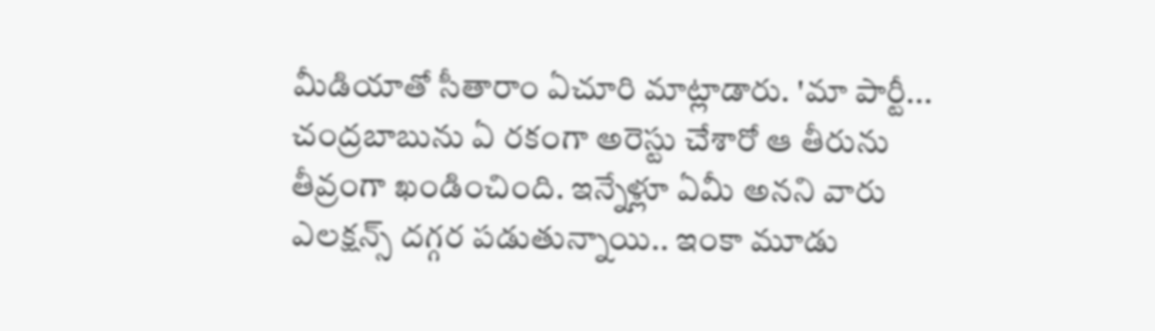మీడియాతో సీతారాం ఏచూరి మాట్లాడారు. 'మా పార్టీ... చంద్రబాబును ఏ రకంగా అరెస్టు చేశారో ఆ తీరును తీవ్రంగా ఖండించింది. ఇన్నేళ్లూ ఏమీ అనని వారు ఎలక్షన్స్ దగ్గర పడుతున్నాయి.. ఇంకా మూడు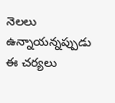నెలలు ఉన్నాయన్నప్పుడు ఈ చర్యలు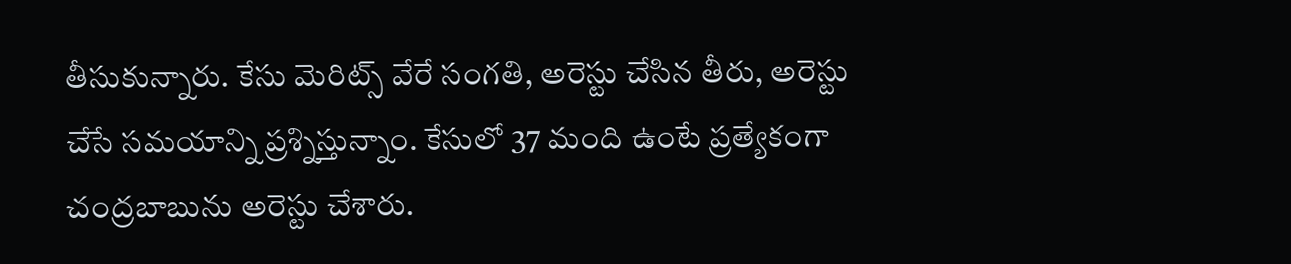తీసుకున్నారు. కేసు మెరిట్స్ వేరే సంగతి, అరెస్టు చేసిన తీరు, అరెస్టు చేసే సమయాన్ని ప్రశ్నిస్తున్నాం. కేసులో 37 మంది ఉంటే ప్రత్యేకంగా చంద్రబాబును అరెస్టు చేశారు.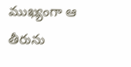ముఖ్యంగా ఆ తీరును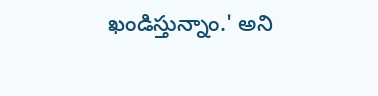ఖండిస్తున్నాం.' అని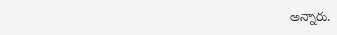అన్నారు.